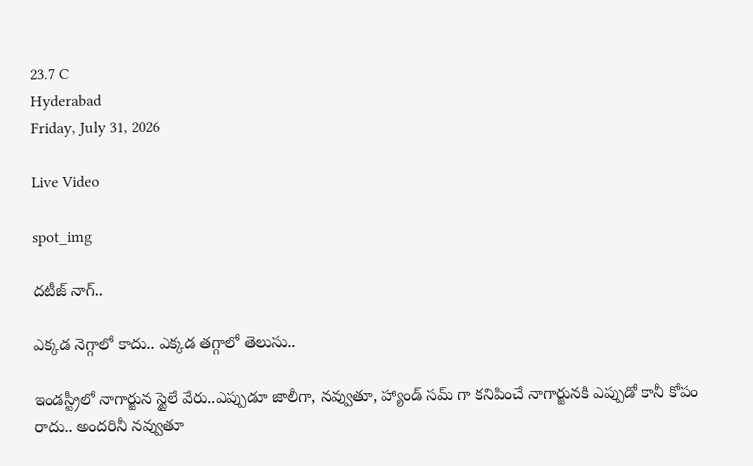23.7 C
Hyderabad
Friday, July 31, 2026

Live Video

spot_img

దటీజ్ నాగ్..

ఎక్కడ నెగ్గాలో కాదు.. ఎక్కడ తగ్గాలో తెలుసు..

ఇండస్ట్రీలో నాగార్జున స్టైలే వేరు..ఎప్పుడూ జాలీగా, నవ్వుతూ, హ్యాండ్ సమ్ గా కనిపించే నాగార్జునకి ఎప్పుడో కానీ కోపం రాదు.. అందరినీ నవ్వుతూ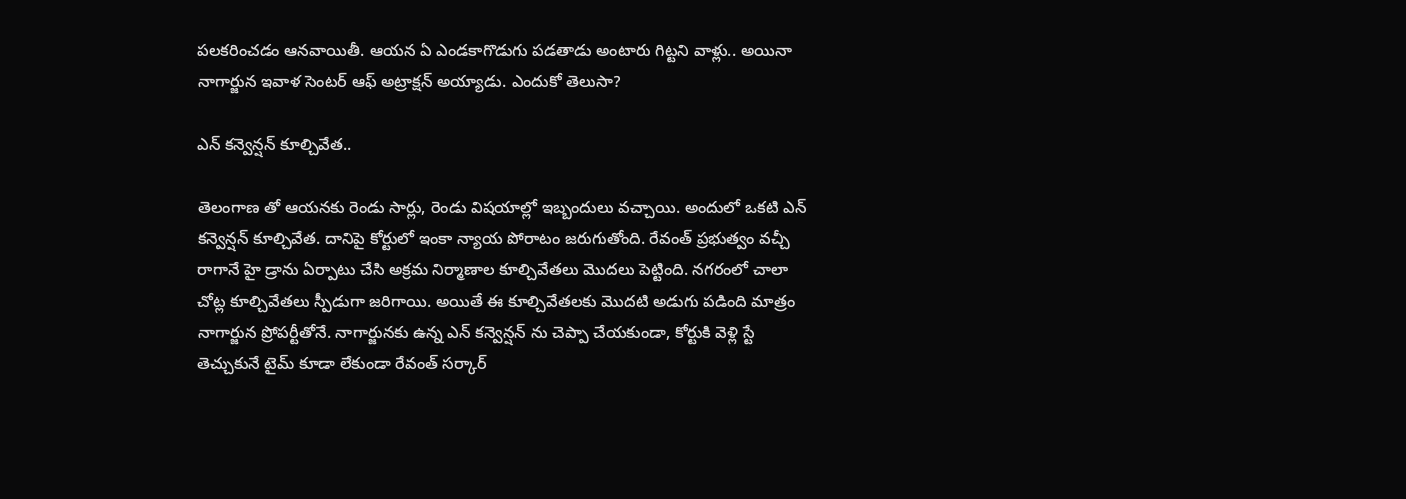పలకరించడం ఆనవాయితీ. ఆయన ఏ ఎండకాగొడుగు పడతాడు అంటారు గిట్టని వాళ్లు.. అయినా నాగార్జున ఇవాళ సెంటర్ ఆఫ్ అట్రాక్షన్ అయ్యాడు. ఎందుకో తెలుసా?

ఎన్ కన్వెన్షన్ కూల్చివేత..

తెలంగాణ తో ఆయనకు రెండు సార్లు, రెండు విషయాల్లో ఇబ్బందులు వచ్చాయి. అందులో ఒకటి ఎన్ కన్వెన్షన్ కూల్చివేత. దానిపై కోర్టులో ఇంకా న్యాయ పోరాటం జరుగుతోంది. రేవంత్ ప్రభుత్వం వచ్చీ రాగానే హై డ్రాను ఏర్పాటు చేసి అక్రమ నిర్మాణాల కూల్చివేతలు మొదలు పెట్టింది. నగరంలో చాలా చోట్ల కూల్చివేతలు స్పీడుగా జరిగాయి. అయితే ఈ కూల్చివేతలకు మొదటి అడుగు పడింది మాత్రం నాగార్జున ప్రోపర్టీతోనే. నాగార్జునకు ఉన్న ఎన్ కన్వెన్షన్ ను చెప్పా చేయకుండా, కోర్టుకి వెళ్లి స్టే తెచ్చుకునే టైమ్ కూడా లేకుండా రేవంత్ సర్కార్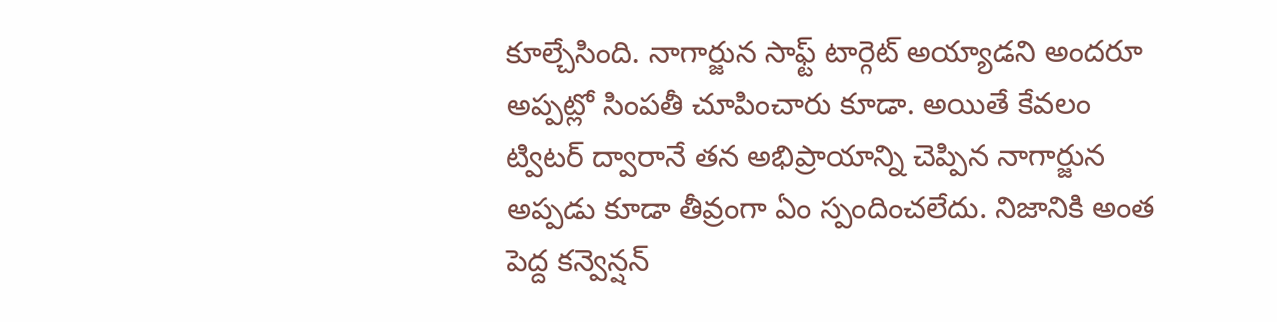కూల్చేసింది. నాగార్జున సాఫ్ట్ టార్గెట్ అయ్యాడని అందరూ అప్పట్లో సింపతీ చూపించారు కూడా. అయితే కేవలం ట్విటర్ ద్వారానే తన అభిప్రాయాన్ని చెప్పిన నాగార్జున అప్పడు కూడా తీవ్రంగా ఏం స్పందించలేదు. నిజానికి అంత పెద్ద కన్వెన్షన్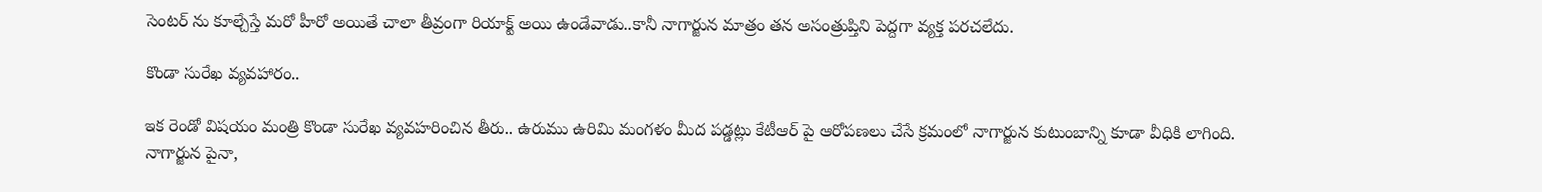సెంటర్ ను కూల్చేస్తే మరో హీరో అయితే చాలా తీవ్రంగా రియాక్ట్ అయి ఉండేవాడు..కానీ నాగార్జున మాత్రం తన అసంత్రుప్తిని పెద్దగా వ్యక్త పరచలేదు.

కొండా సురేఖ వ్యవహారం..

ఇక రెండో విషయం మంత్రి కొండా సురేఖ వ్యవహరించిన తీరు.. ఉరుము ఉరిమి మంగళం మీద పడ్డట్లు కేటీఆర్ పై ఆరోపణలు చేసే క్రమంలో నాగార్జున కుటుంబాన్ని కూడా వీధికి లాగింది. నాగార్జున పైనా,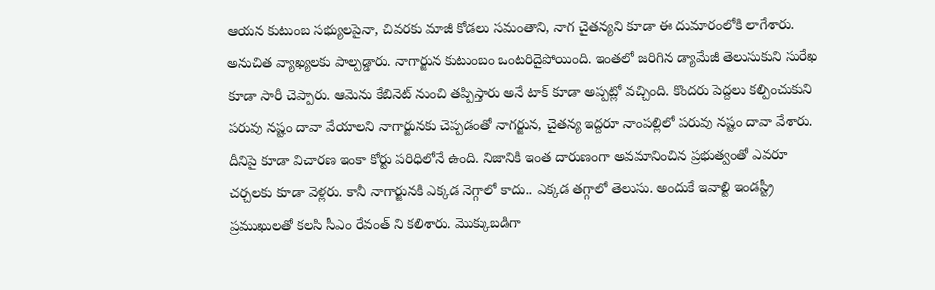ఆయన కుటుంబ సభ్యులపైనా, చివరకు మాజీ కోడలు సమంతాని, నాగ చైతన్యని కూడా ఈ దుమారంలోకి లాగేశారు. అనుచిత వ్యాఖ్యలకు పాల్పడ్డారు. నాగార్జున కుటుంబం ఒంటరిదైపోయింది. ఇంతలో జరిగిన డ్యామేజీ తెలుసుకుని సురేఖ కూడా సారీ చెప్పారు. ఆమెను కేబినెట్ నుంచి తప్పిస్తారు అనే టాక్ కూడా అప్పట్లో వచ్చింది. కొందరు పెద్దలు కల్పించుకుని పరువు నష్టం దావా వేయాలని నాగార్జునకు చెప్పడంతో నాగర్జున, చైతన్య ఇద్దరూ నాంపల్లిలో పరువు నష్టం దావా వేశారు. దీనిపై కూడా విచారణ ఇంకా కోర్టు పరిధిలోనే ఉంది. నిజానికి ఇంత దారుణంగా అవమానించిన ప్రభుత్వంతో ఎవరూ చర్చలకు కూడా వెళ్లరు. కానీ నాగార్జునకి ఎక్కడ నెగ్గాలో కాదు.. ఎక్కడ తగ్గాలో తెలుసు. అందుకే ఇవాల్టి ఇండస్ట్రీ ప్రముఖులతో కలసి సీఎం రేవంత్ ని కలిశారు. మొక్కుబడిగా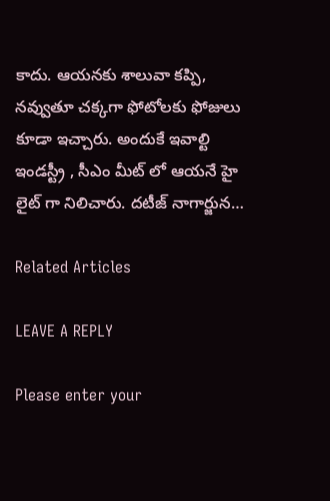కాదు. ఆయనకు శాలువా కప్పి, నవ్వుతూ చక్కగా ఫోటోలకు ఫోజులు కూడా ఇచ్చారు. అందుకే ఇవాల్టి ఇండస్ట్రీ , సీఎం మీట్ లో ఆయనే హై లైట్ గా నిలిచారు. దటీజ్ నాగార్జున…

Related Articles

LEAVE A REPLY

Please enter your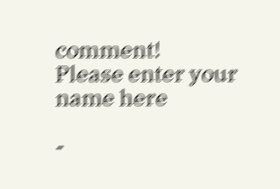comment!
Please enter your name here

-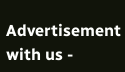Advertisement with us -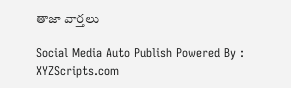తాజా వార్తలు

Social Media Auto Publish Powered By : XYZScripts.com